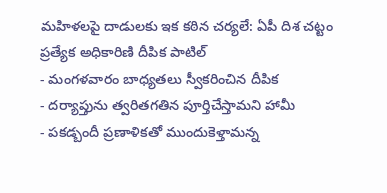మహిళలపై దాడులకు ఇక కఠిన చర్యలే: ఏపీ దిశ చట్టం ప్రత్యేక అధికారిణి దీపిక పాటిల్
- మంగళవారం బాధ్యతలు స్వీకరించిన దీపిక
- దర్యాప్తును త్వరితగతిన పూర్తిచేస్తామని హామీ
- పకడ్బందీ ప్రణాళికతో ముందుకెళ్తామన్న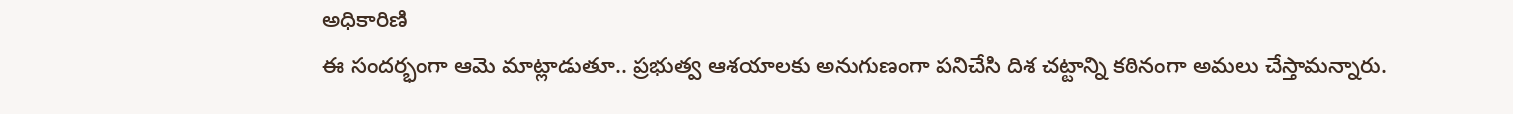అధికారిణి
ఈ సందర్భంగా ఆమె మాట్లాడుతూ.. ప్రభుత్వ ఆశయాలకు అనుగుణంగా పనిచేసి దిశ చట్టాన్ని కఠినంగా అమలు చేస్తామన్నారు.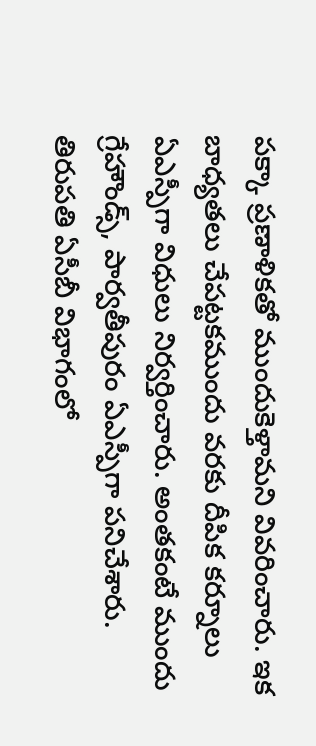పక్కా ప్రణాళికతో ముందుకెళ్తామని వివరించారు. ఇక బాధ్యతలు చేపట్టకముందు వరకు దీపిక కర్నూలు ఏఎస్పీగా విధులు నిర్వర్తించారు. అంతకంటే ముందు గ్రేహౌండ్స్, పార్వతీపురం ఏఎస్పీగా పనిచేశారు. తిరుపతి ఏసీబీ విభాగంలో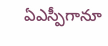ఏఎస్పీగానూ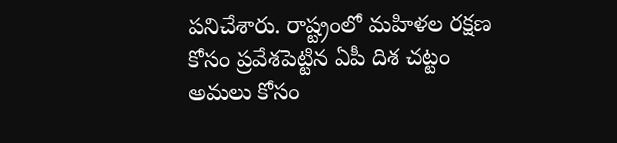పనిచేశారు. రాష్ట్రంలో మహిళల రక్షణ కోసం ప్రవేశపెట్టిన ఏపీ దిశ చట్టం అమలు కోసం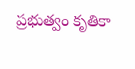ప్రభుత్వం కృతికా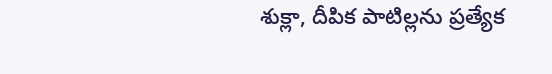శుక్లా, దీపిక పాటిల్లను ప్రత్యేక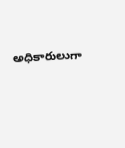అధికారులుగా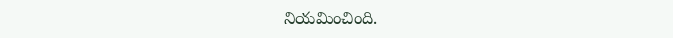నియమించింది.